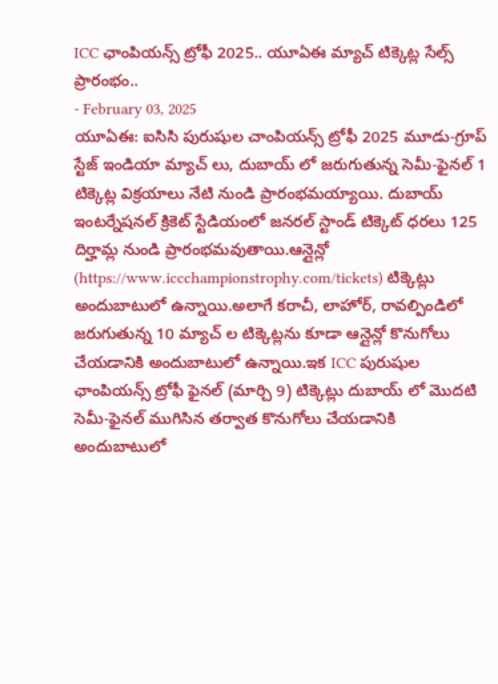ICC ఛాంపియన్స్ ట్రోఫీ 2025.. యూఏఈ మ్యాచ్ టిక్కెట్ల సేల్స్ ప్రారంభం..
- February 03, 2025
యూఏఈ: ఐసిసి పురుషుల చాంపియన్స్ ట్రోఫీ 2025 మూడు-గ్రూప్ స్టేజ్ ఇండియా మ్యాచ్ లు, దుబాయ్ లో జరుగుతున్న సెమీ-ఫైనల్ 1 టిక్కెట్ల విక్రయాలు నేటి నుండి ప్రారంభమయ్యాయి. దుబాయ్ ఇంటర్నేషనల్ క్రికెట్ స్టేడియంలో జనరల్ స్టాండ్ టిక్కెట్ ధరలు 125 దిర్హామ్ల నుండి ప్రారంభమవుతాయి.ఆన్లైన్లో (https://www.iccchampionstrophy.com/tickets) టిక్కెట్లు అందుబాటులో ఉన్నాయి.అలాగే కరాచీ, లాహోర్, రావల్పిండిలో జరుగుతున్న 10 మ్యాచ్ ల టిక్కెట్లను కూడా ఆన్లైన్లో కొనుగోలు చేయడానికి అందుబాటులో ఉన్నాయి.ఇక ICC పురుషుల ఛాంపియన్స్ ట్రోఫీ ఫైనల్ (మార్చి 9) టిక్కెట్లు దుబాయ్ లో మొదటి సెమీ-ఫైనల్ ముగిసిన తర్వాత కొనుగోలు చేయడానికి అందుబాటులో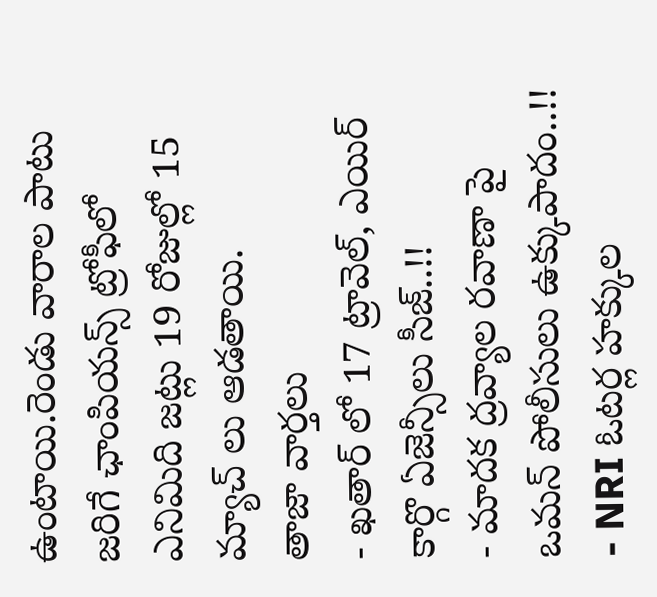ఉంటాయి.రెండు వారాల పాటు జరిగే ఛాంపియన్స్ ట్రోఫీలో ఎనిమిది జట్లు 19 రోజుల్లో 15 మ్యాచ్ లు ఆడతాయి.
తాజా వార్తలు
- ఖతార్ లో 17 ట్రావెల్, ఎయిర్ కార్గొ ఏజెన్సీలు సీజ్..!!
- మాదక ద్రవ్యాల రవాణా పై ఒమన్ పోలీసులు ఉక్కుపాదం..!!
- NRI ఓటర్ల హక్కుల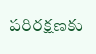పరిరక్షణకు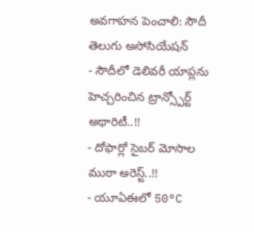అవగాహన పెంచాలి: సౌదీ తెలుగు అసోసియేషన్
- సౌదీలో డెలివరీ యాప్లను హెచ్చరించిన ట్రాన్స్పోర్ట్ అథారిటీ..!!
- దోఫార్లో సైబర్ మోసాల ముఠా అరెస్ట్..!!
- యూఏఈలో 50°C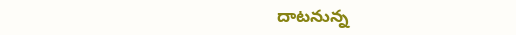దాటనున్న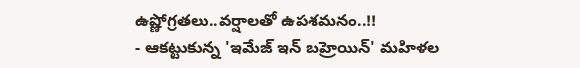ఉష్ణోగ్రతలు..వర్షాలతో ఉపశమనం..!!
- ఆకట్టుకున్న 'ఇమేజ్ ఇన్ బహ్రెయిన్' మహిళల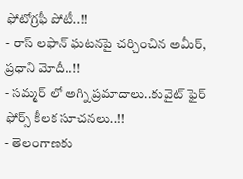ఫోటోగ్రఫీ పోటీ..!!
- రాస్ లఫాన్ ఘటనపై చర్చించిన అమీర్, ప్రధాని మోదీ..!!
- సమ్మర్ లో అగ్ని ప్రమాదాలు..కువైట్ ఫైర్ ఫోర్స్ కీలక సూచనలు..!!
- తెలంగాణకు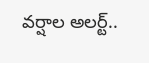వర్షాల అలర్ట్..